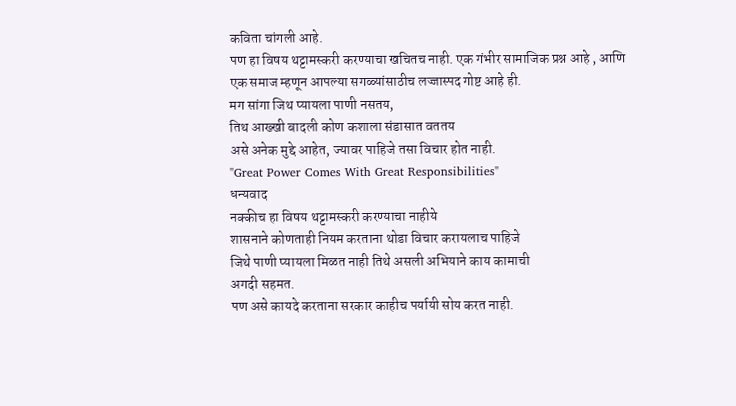कविता चांगली आहे.
पण हा विषय थट्टामस्करी करण्याचा खचितच नाही. एक गंभीर सामाजिक प्रश्न आहे , आणि एक समाज म्हणून आपल्या सगळ्यांसाठीच लज्जास्पद गोष्ट आहे ही.
मग सांगा जिथ प्यायला पाणी नसतय,
तिथ आख्खी बादली कोण कशाला संडासात वततय
असे अनेक मुद्दे आहेत, ज्यावर पाहिजे तसा विचार होत नाही.
"Great Power Comes With Great Responsibilities"
धन्यवाद
नक्कीच हा विषय थट्टामस्करी करण्याचा नाहीये
शासनाने कोणताही नियम करताना थोडा विचार करायलाच पाहिजे
जिथे पाणी प्यायला मिळत नाही तिथे असली अभियाने काय कामाची
अगदी सहमत.
पण असे कायदे करताना सरकार काहीच पर्यायी सोय करत नाही.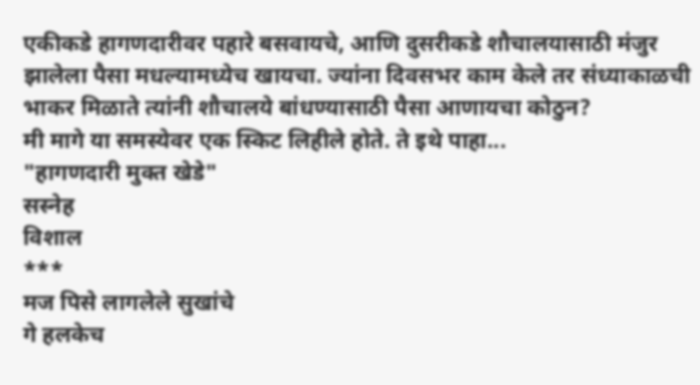एकीकडे हागणदारीवर पहारे बसवायचे, आणि दुसरीकडे शौचालयासाठी मंजुर झालेला पैसा मधल्यामध्येच खायचा. ज्यांना दिवसभर काम केले तर संध्याकाळची भाकर मिळाते त्यांनी शौचालये बांधण्यासाठी पैसा आणायचा कोठुन?
मी मागे या समस्येवर एक स्किट लिहीले होते. ते इथे पाहा...
"हागणदारी मुक्त खेडे"
सस्नेह
विशाल
***
मज पिसे लागलेले सुखांचे
गे हलकेच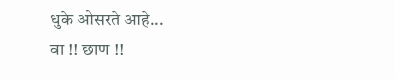धुके ओसरते आहे...
वा !! छाण !!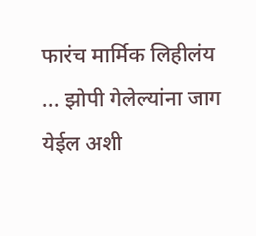फारंच मार्मिक लिहीलंय ... झोपी गेलेल्यांना जाग येईल अशी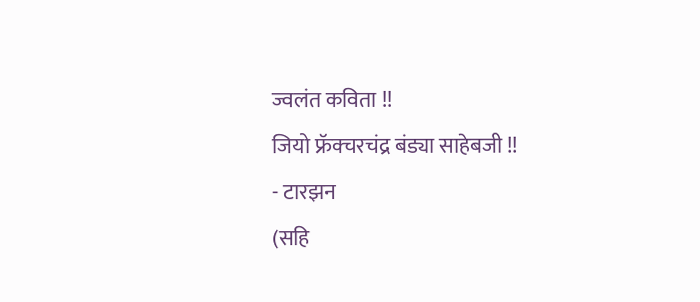ज्वलंत कविता !!
जियो फ्रॅक्चरचंद्र बंड्या साहेबजी !!
- टारझन
(सहि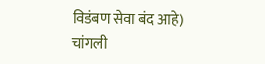विडंबण सेवा बंद आहे)
चांगली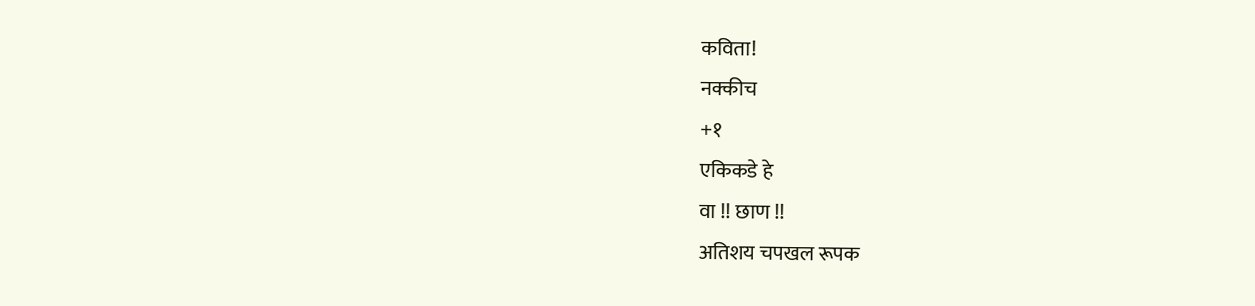कविता!
नक्कीच
+१
एकिकडे हे
वा !! छाण !!
अतिशय चपखल रूपक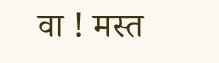वा ! मस्त